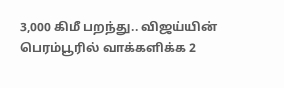3,000 கிமீ பறந்து.. விஜய்யின் பெரம்பூரில் வாக்களிக்க 2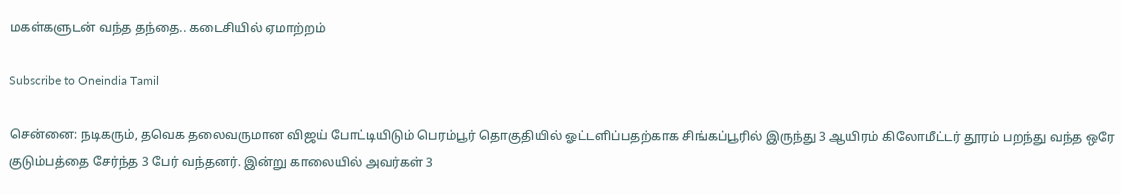மகள்களுடன் வந்த தந்தை.. கடைசியில் ஏமாற்றம்

Subscribe to Oneindia Tamil

சென்னை: நடிகரும், தவெக தலைவருமான விஜய் போட்டியிடும் பெரம்பூர் தொகுதியில் ஓட்டளிப்பதற்காக சிங்கப்பூரில் இருந்து 3 ஆயிரம் கிலோமீட்டர் தூரம் பறந்து வந்த ஒரே குடும்பத்தை சேர்ந்த 3 பேர் வந்தனர். இன்று காலையில் அவர்கள் 3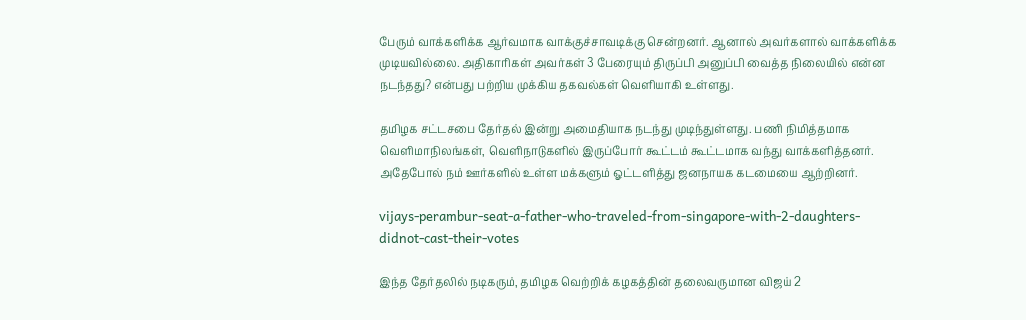பேரும் வாக்களிக்க ஆர்வமாக வாக்குச்சாவடிக்கு சென்றனர். ஆனால் அவர்களால் வாக்களிக்க முடியவில்லை. அதிகாரிகள் அவர்கள் 3 பேரையும் திருப்பி அனுப்பி வைத்த நிலையில் என்ன நடந்தது? என்பது பற்றிய முக்கிய தகவல்கள் வெளியாகி உள்ளது.

தமிழக சட்டசபை தேர்தல் இன்று அமைதியாக நடந்து முடிந்துள்ளது. பணி நிமித்தமாக வெளிமாநிலங்கள், வெளிநாடுகளில் இருப்போர் கூட்டம் கூட்டமாக வந்து வாக்களித்தனர். அதேபோல் நம் ஊர்களில் உள்ள மக்களும் ஓட்டளித்து ஜனநாயக கடமையை ஆற்றினர்.

vijays-perambur-seat-a-father-who-traveled-from-singapore-with-2-daughters-didnot-cast-their-votes

இந்த தேர்தலில் நடிகரும், தமிழக வெற்றிக் கழகத்தின் தலைவருமான விஜய் 2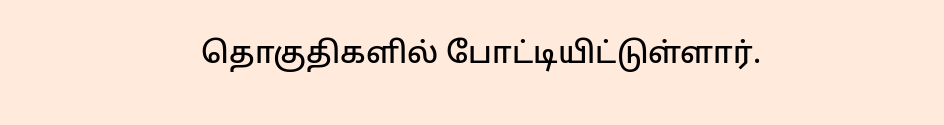தொகுதிகளில் போட்டியிட்டுள்ளார்.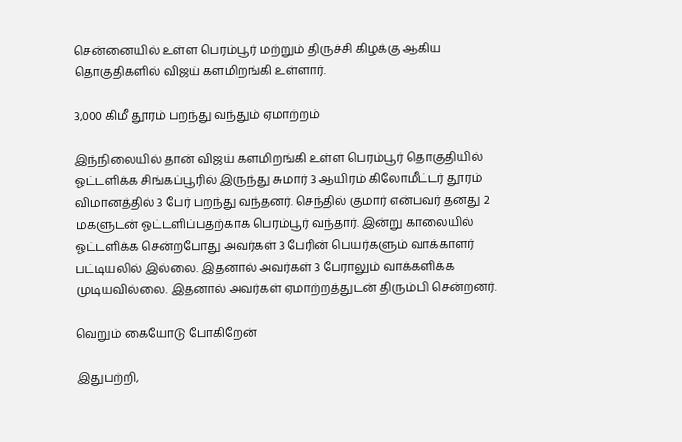சென்னையில் உள்ள பெரம்பூர் மற்றும் திருச்சி கிழக்கு ஆகிய தொகுதிகளில் விஜய் களமிறங்கி உள்ளார்.

3,000 கிமீ தூரம் பறந்து வந்தும் ஏமாற்றம்

இந்நிலையில் தான் விஜய் களமிறங்கி உள்ள பெரம்பூர் தொகுதியில் ஓட்டளிக்க சிங்கப்பூரில் இருந்து சுமார் 3 ஆயிரம் கிலோமீட்டர் தூரம் விமானத்தில் 3 பேர் பறந்து வந்தனர். செந்தில் குமார் என்பவர் தனது 2 மகளுடன் ஓட்டளிப்பதற்காக பெரம்பூர் வந்தார். இன்று காலையில் ஓட்டளிக்க சென்றபோது அவர்கள் 3 பேரின் பெயர்களும் வாக்காளர் பட்டியலில் இல்லை. இதனால் அவர்கள் 3 பேராலும் வாக்களிக்க முடியவில்லை. இதனால் அவர்கள் ஏமாற்றத்துடன் திரும்பி சென்றனர்.

வெறும் கையோடு போகிறேன்

இதுபற்றி,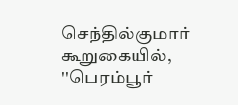செந்தில்குமார் கூறுகையில், ''பெரம்பூர்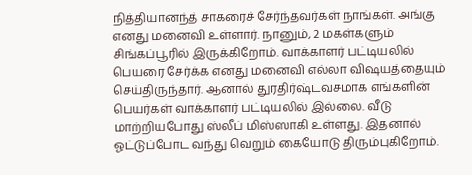நித்தியானந்த் சாகரைச் சேர்ந்தவர்கள் நாங்கள். அங்கு எனது மனைவி உள்ளார். நானும், 2 மகள்களும் சிங்கப்பூரில் இருக்கிறோம். வாக்காளர் பட்டியலில் பெயரை சேர்க்க எனது மனைவி எல்லா விஷயத்தையும் செய்திருந்தார். ஆனால் துரதிர்ஷ்டவசமாக எங்களின் பெயர்கள் வாக்காளர் பட்டியலில் இல்லை. வீடு மாற்றியபோது ஸ்லீப் மிஸ்ஸாகி உள்ளது. இதனால் ஓட்டுப்போட வந்து வெறும் கையோடு திரும்புகிறோம்.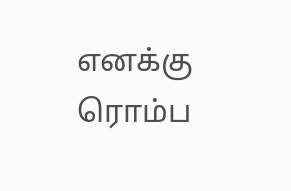எனக்கு ரொம்ப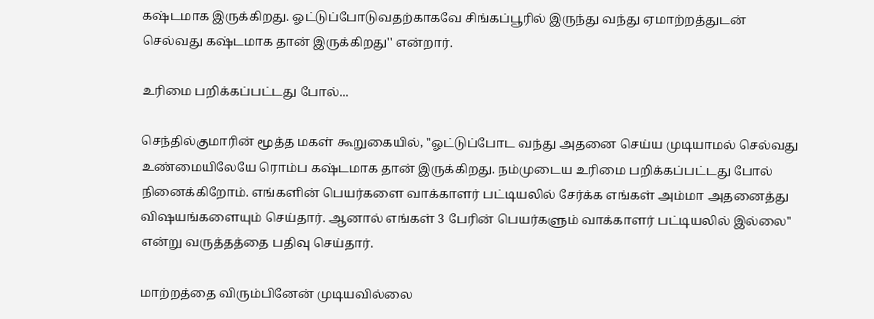கஷ்டமாக இருக்கிறது. ஓட்டுப்போடுவதற்காகவே சிங்கப்பூரில் இருந்து வந்து ஏமாற்றத்துடன் செல்வது கஷ்டமாக தான் இருக்கிறது'' என்றார்.

உரிமை பறிக்கப்பட்டது போல்...

செந்தில்குமாரின் மூத்த மகள் கூறுகையில், ''ஓட்டுப்போட வந்து அதனை செய்ய முடியாமல் செல்வது உண்மையிலேயே ரொம்ப கஷ்டமாக தான் இருக்கிறது. நம்முடைய உரிமை பறிக்கப்பட்டது போல் நினைக்கிறோம். எங்களின் பெயர்களை வாக்காளர் பட்டியலில் சேர்க்க எங்கள் அம்மா அதனைத்து விஷயங்களையும் செய்தார். ஆனால் எங்கள் 3 பேரின் பெயர்களும் வாக்காளர் பட்டியலில் இல்லை'' என்று வருத்தத்தை பதிவு செய்தார்.

மாற்றத்தை விரும்பினேன் முடியவில்லை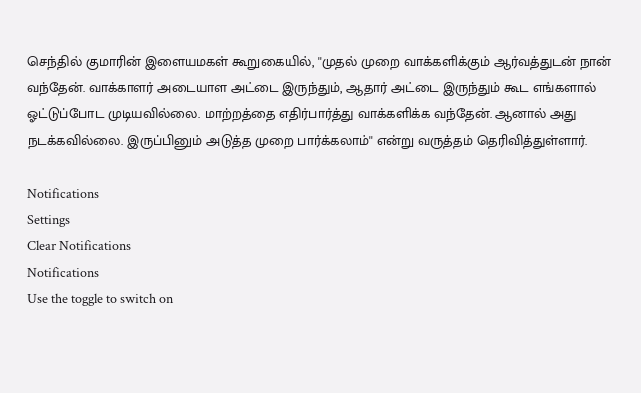செந்தில் குமாரின் இளையமகள் கூறுகையில், ''முதல் முறை வாக்களிக்கும் ஆர்வத்துடன் நான் வந்தேன். வாக்காளர் அடையாள அட்டை இருந்தும், ஆதார் அட்டை இருந்தும் கூட எங்களால் ஓட்டுப்போட முடியவில்லை. மாற்றத்தை எதிர்பார்த்து வாக்களிக்க வந்தேன். ஆனால் அது நடக்கவில்லை. இருப்பினும் அடுத்த முறை பார்க்கலாம்'' என்று வருத்தம் தெரிவித்துள்ளார்.

Notifications
Settings
Clear Notifications
Notifications
Use the toggle to switch on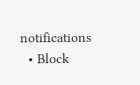notifications
  • Block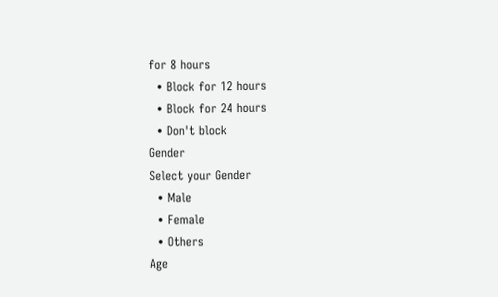for 8 hours
  • Block for 12 hours
  • Block for 24 hours
  • Don't block
Gender
Select your Gender
  • Male
  • Female
  • Others
Age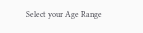Select your Age Range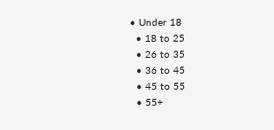• Under 18
  • 18 to 25
  • 26 to 35
  • 36 to 45
  • 45 to 55
  • 55+